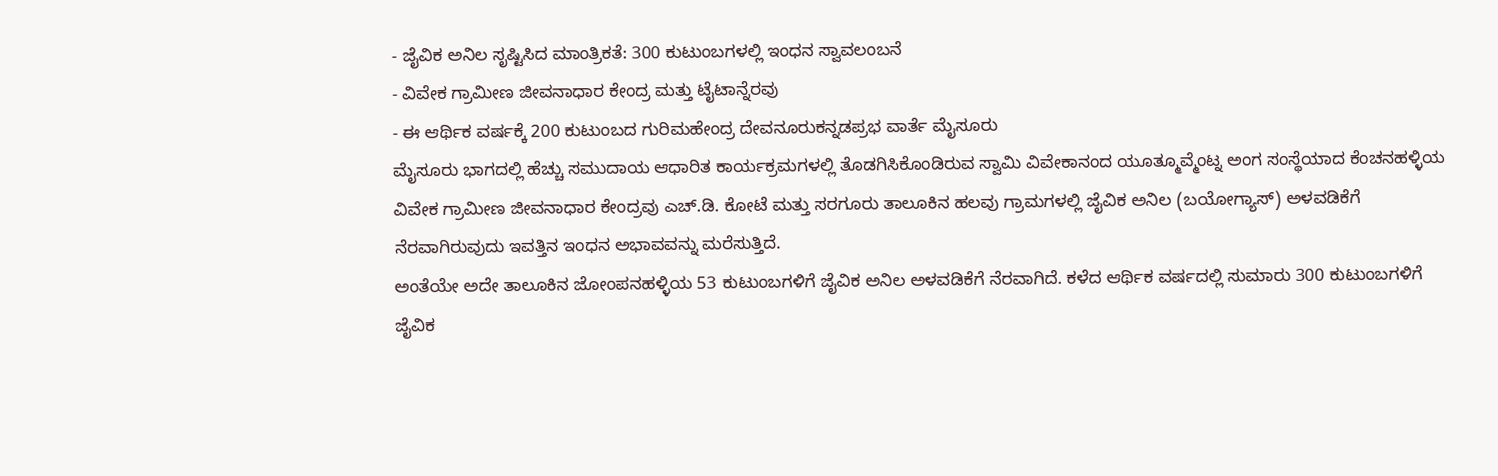- ಜೈವಿಕ ಅನಿಲ ಸೃಷ್ಟಿಸಿದ ಮಾಂತ್ರಿಕತೆ: 300 ಕುಟುಂಬಗಳಲ್ಲಿ ಇಂಧನ ಸ್ವಾವಲಂಬನೆ
- ವಿವೇಕ ಗ್ರಾಮೀಣ ಜೀವನಾಧಾರ ಕೇಂದ್ರ ಮತ್ತು ಟೈಟಾನ್ನೆರವು
- ಈ ಆರ್ಥಿಕ ವರ್ಷಕ್ಕೆ 200 ಕುಟುಂಬದ ಗುರಿಮಹೇಂದ್ರ ದೇವನೂರುಕನ್ನಡಪ್ರಭ ವಾರ್ತೆ ಮೈಸೂರು
ಮೈಸೂರು ಭಾಗದಲ್ಲಿ ಹೆಚ್ಚು ಸಮುದಾಯ ಆಧಾರಿತ ಕಾರ್ಯಕ್ರಮಗಳಲ್ಲಿ ತೊಡಗಿಸಿಕೊಂಡಿರುವ ಸ್ವಾಮಿ ವಿವೇಕಾನಂದ ಯೂತ್ಮೂವ್ಮೆಂಟ್ನ ಅಂಗ ಸಂಸ್ಥೆಯಾದ ಕೆಂಚನಹಳ್ಳಿಯ ವಿವೇಕ ಗ್ರಾಮೀಣ ಜೀವನಾಧಾರ ಕೇಂದ್ರವು ಎಚ್.ಡಿ. ಕೋಟೆ ಮತ್ತು ಸರಗೂರು ತಾಲೂಕಿನ ಹಲವು ಗ್ರಾಮಗಳಲ್ಲಿ ಜೈವಿಕ ಅನಿಲ (ಬಯೋಗ್ಯಾಸ್) ಅಳವಡಿಕೆಗೆ ನೆರವಾಗಿರುವುದು ಇವತ್ತಿನ ಇಂಧನ ಅಭಾವವನ್ನು ಮರೆಸುತ್ತಿದೆ.
ಅಂತೆಯೇ ಅದೇ ತಾಲೂಕಿನ ಜೋಂಪನಹಳ್ಳಿಯ 53 ಕುಟುಂಬಗಳಿಗೆ ಜೈವಿಕ ಅನಿಲ ಅಳವಡಿಕೆಗೆ ನೆರವಾಗಿದೆ. ಕಳೆದ ಆರ್ಥಿಕ ವರ್ಷದಲ್ಲಿ ಸುಮಾರು 300 ಕುಟುಂಬಗಳಿಗೆ ಜೈವಿಕ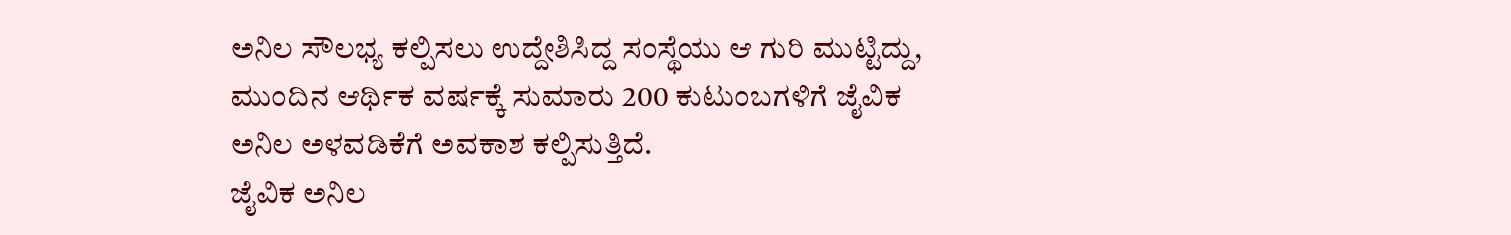ಅನಿಲ ಸೌಲಭ್ಯ ಕಲ್ಪಿಸಲು ಉದ್ದೇಶಿಸಿದ್ದ ಸಂಸ್ಥೆಯು ಆ ಗುರಿ ಮುಟ್ಟಿದ್ದು, ಮುಂದಿನ ಆರ್ಥಿಕ ವರ್ಷಕ್ಕೆ ಸುಮಾರು 200 ಕುಟುಂಬಗಳಿಗೆ ಜೈವಿಕ ಅನಿಲ ಅಳವಡಿಕೆಗೆ ಅವಕಾಶ ಕಲ್ಪಿಸುತ್ತಿದೆ.
ಜೈವಿಕ ಅನಿಲ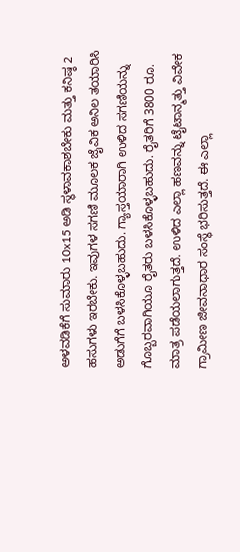ಅಳವಡಿಕೆಗೆ ಸುಮಾರು 10x15 ಅಡಿ ಸ್ಥಳಾವಕಾಶಬೇಕು ಮತ್ತು ಕನಿಷ್ಠ 2 ಹಸುಗಳು ಇರಬೇಕು. ಇವುಗಳ ಸಗಣಿ ಮೂಲಕ ಜೈವಿಕ ಅನಿಲ ತಯಾರಿಸಿ ಅಡುಗೆಗೆ ಬಳಸಿಕೊಳ್ಳಬಹುದು. ಗ್ಯಾಸ್ತಯಾರಾಗಿ ಉಳಿದ ಸಗಣಿಯನ್ನು ಗೊಬ್ಬರವಾಗಿಯೂ ರೈತರು ಬಳಸಿಕೊಳ್ಳಬಹುದು. ರೈತರಿಗೆ 3800 ರೂ. ಮಾತ್ರ ಪಡೆಯಲಾಗುತ್ತದೆ. ಉಳಿದ ಎಲ್ಲಾ ಹಣವನ್ನು ಟೈಟಾನ್ಮತ್ತು ವಿವೇಕ ಗ್ರಾಮೀಣ ಜೀವನಾಧಾರ ಸಂಸ್ಥೆ ಭರಿಸುತ್ತದೆ. ಈ ಎಲ್ಲಾ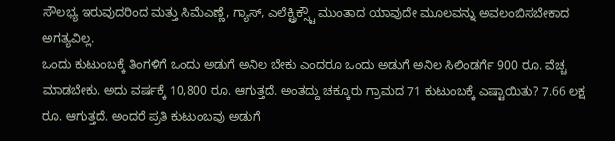ಸೌಲಭ್ಯ ಇರುವುದರಿಂದ ಮತ್ತು ಸಿಮೆಎಣ್ಣೆ, ಗ್ಯಾಸ್, ಎಲೆಕ್ಟ್ರಿಕ್ಸ್ಟೌ ಮುಂತಾದ ಯಾವುದೇ ಮೂಲವನ್ನು ಅವಲಂಬಿಸಬೇಕಾದ ಅಗತ್ಯವಿಲ್ಲ.
ಒಂದು ಕುಟುಂಬಕ್ಕೆ ತಿಂಗಳಿಗೆ ಒಂದು ಅಡುಗೆ ಅನಿಲ ಬೇಕು ಎಂದರೂ ಒಂದು ಅಡುಗೆ ಅನಿಲ ಸಿಲಿಂಡರ್ಗೆ 900 ರೂ. ವೆಚ್ಚ ಮಾಡಬೇಕು. ಅದು ವರ್ಷಕ್ಕೆ 10,800 ರೂ. ಆಗುತ್ತದೆ. ಅಂತದ್ದು ಚಕ್ಕೂರು ಗ್ರಾಮದ 71 ಕುಟುಂಬಕ್ಕೆ ಎಷ್ಟಾಯಿತು? 7.66 ಲಕ್ಷ ರೂ. ಆಗುತ್ತದೆ. ಅಂದರೆ ಪ್ರತಿ ಕುಟುಂಬವು ಅಡುಗೆ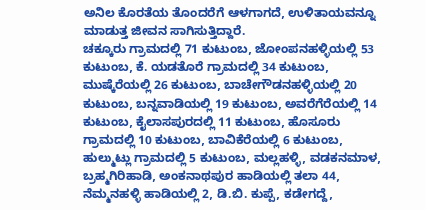ಅನಿಲ ಕೊರತೆಯ ತೊಂದರೆಗೆ ಆಳಗಾಗದೆ, ಉಳಿತಾಯವನ್ನೂ ಮಾಡುತ್ತ ಜೀವನ ಸಾಗಿಸುತ್ತಿದ್ದಾರೆ.
ಚಕ್ಕೂರು ಗ್ರಾಮದಲ್ಲಿ 71 ಕುಟುಂಬ, ಜೋಂಪನಹಳ್ಳಿಯಲ್ಲಿ 53 ಕುಟುಂಬ, ಕೆ. ಯಡತೊರೆ ಗ್ರಾಮದಲ್ಲಿ 34 ಕುಟುಂಬ, ಮುಷ್ಕೆರೆಯಲ್ಲಿ 26 ಕುಟುಂಬ, ಬಾಚೇಗೌಡನಹಳ್ಳಿಯಲ್ಲಿ 20 ಕುಟುಂಬ, ಬನ್ನವಾಡಿಯಲ್ಲಿ 19 ಕುಟುಂಬ, ಅವರೆಗೆರೆಯಲ್ಲಿ 14 ಕುಟುಂಬ, ಕೈಲಾಸಪುರದಲ್ಲಿ 11 ಕುಟುಂಬ, ಹೊಸೂರು ಗ್ರಾಮದಲ್ಲಿ 10 ಕುಟುಂಬ, ಬಾವಿಕೆರೆಯಲ್ಲಿ 6 ಕುಟುಂಬ, ಹುಲ್ಮುಟ್ಲು ಗ್ರಾಮದಲ್ಲಿ 5 ಕುಟುಂಬ, ಮಲ್ಲಹಳ್ಳಿ, ವಡಕನಮಾಳ, ಬ್ರಹ್ಮಗಿರಿಹಾಡಿ, ಅಂಕನಾಥಪುರ ಹಾಡಿಯಲ್ಲಿ ತಲಾ 44, ನೆಮ್ಮನಹಳ್ಳಿ ಹಾಡಿಯಲ್ಲಿ 2, ಡಿ.ಬಿ. ಕುಪ್ಪೆ, ಕಡೇಗದ್ದೆ,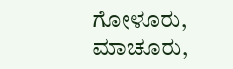ಗೋಳೂರು, ಮಾಚೂರು,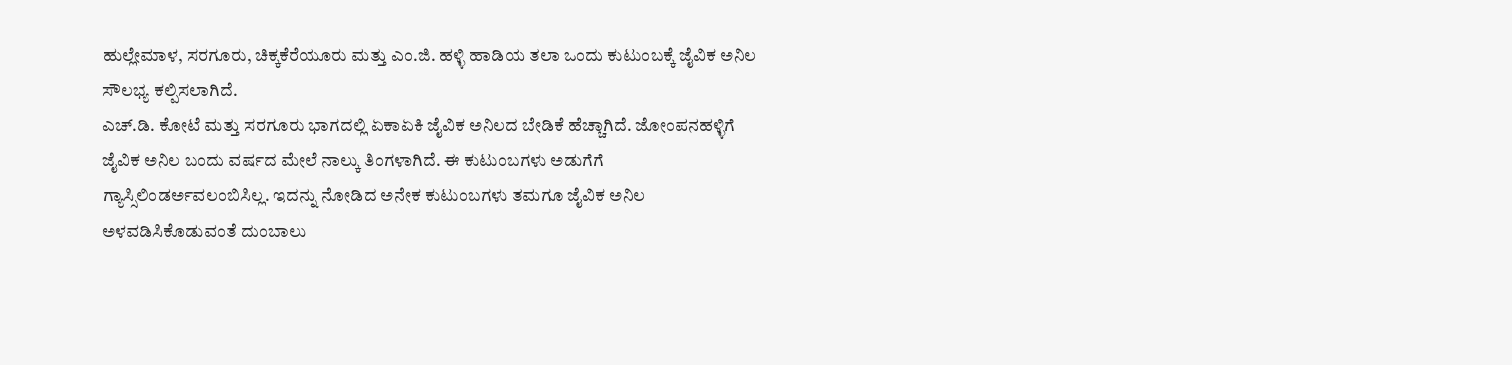ಹುಲ್ಲೇಮಾಳ, ಸರಗೂರು, ಚಿಕ್ಕಕೆರೆಯೂರು ಮತ್ತು ಎಂ.ಜಿ. ಹಳ್ಳಿ ಹಾಡಿಯ ತಲಾ ಒಂದು ಕುಟುಂಬಕ್ಕೆ ಜೈವಿಕ ಅನಿಲ ಸೌಲಭ್ಯ ಕಲ್ಪಿಸಲಾಗಿದೆ.
ಎಚ್.ಡಿ. ಕೋಟೆ ಮತ್ತು ಸರಗೂರು ಭಾಗದಲ್ಲಿ ಏಕಾಏಕಿ ಜೈವಿಕ ಅನಿಲದ ಬೇಡಿಕೆ ಹೆಚ್ಚಾಗಿದೆ. ಜೋಂಪನಹಳ್ಳಿಗೆ ಜೈವಿಕ ಅನಿಲ ಬಂದು ವರ್ಷದ ಮೇಲೆ ನಾಲ್ಕು ತಿಂಗಳಾಗಿದೆ. ಈ ಕುಟುಂಬಗಳು ಅಡುಗೆಗೆ ಗ್ಯಾಸ್ಸಿಲಿಂಡರ್ಅವಲಂಬಿಸಿಲ್ಲ. ಇದನ್ನು ನೋಡಿದ ಅನೇಕ ಕುಟುಂಬಗಳು ತಮಗೂ ಜೈವಿಕ ಅನಿಲ ಅಳವಡಿಸಿಕೊಡುವಂತೆ ದುಂಬಾಲು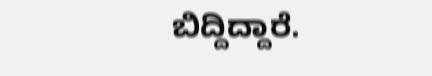ಬಿದ್ದಿದ್ದಾರೆ.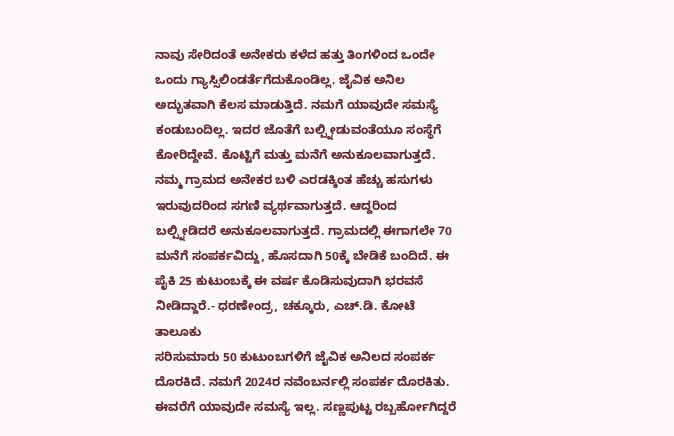ನಾವು ಸೇರಿದಂತೆ ಅನೇಕರು ಕಳೆದ ಹತ್ತು ತಿಂಗಳಿಂದ ಒಂದೇ ಒಂದು ಗ್ಯಾಸ್ಸಿಲಿಂಡರ್ತೆಗೆದುಕೊಂಡಿಲ್ಲ. ಜೈವಿಕ ಅನಿಲ ಅದ್ಭುತವಾಗಿ ಕೆಲಸ ಮಾಡುತ್ತಿದೆ. ನಮಗೆ ಯಾವುದೇ ಸಮಸ್ಯೆ ಕಂಡುಬಂದಿಲ್ಲ. ಇದರ ಜೊತೆಗೆ ಬಲ್ಪ್ನೀಡುವಂತೆಯೂ ಸಂಸ್ಥೆಗೆ ಕೋರಿದ್ದೇವೆ. ಕೊಟ್ಟಿಗೆ ಮತ್ತು ಮನೆಗೆ ಅನುಕೂಲವಾಗುತ್ತದೆ. ನಮ್ಮ ಗ್ರಾಮದ ಅನೇಕರ ಬಳಿ ಎರಡಕ್ಕಿಂತ ಹೆಚ್ಚು ಹಸುಗಳು ಇರುವುದರಿಂದ ಸಗಣಿ ವ್ಯರ್ಥವಾಗುತ್ತದೆ. ಆದ್ದರಿಂದ ಬಲ್ಪ್ನೀಡಿದರೆ ಅನುಕೂಲವಾಗುತ್ತದೆ. ಗ್ರಾಮದಲ್ಲಿ ಈಗಾಗಲೇ 70 ಮನೆಗೆ ಸಂಪರ್ಕವಿದ್ದು, ಹೊಸದಾಗಿ 50ಕ್ಕೆ ಬೇಡಿಕೆ ಬಂದಿದೆ. ಈ ಪೈಕಿ 25 ಕುಟುಂಬಕ್ಕೆ ಈ ವರ್ಷ ಕೊಡಿಸುವುದಾಗಿ ಭರವಸೆ ನೀಡಿದ್ದಾರೆ.- ಧರಣೇಂದ್ರ, ಚಕ್ಕೂರು, ಎಚ್.ಡಿ. ಕೋಟೆ ತಾಲೂಕು
ಸರಿಸುಮಾರು 50 ಕುಟುಂಬಗಳಿಗೆ ಜೈವಿಕ ಅನಿಲದ ಸಂಪರ್ಕ ದೊರಕಿದೆ. ನಮಗೆ 2024ರ ನವೆಂಬರ್ನಲ್ಲಿ ಸಂಪರ್ಕ ದೊರಕಿತು. ಈವರೆಗೆ ಯಾವುದೇ ಸಮಸ್ಯೆ ಇಲ್ಲ. ಸಣ್ಣಪುಟ್ಟ ರಬ್ಬರ್ಹೋಗಿದ್ದರೆ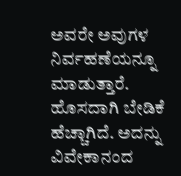ಅವರೇ ಅವುಗಳ ನಿರ್ವಹಣೆಯನ್ನೂ ಮಾಡುತ್ತಾರೆ. ಹೊಸದಾಗಿ ಬೇಡಿಕೆ ಹೆಚ್ಚಾಗಿದೆ. ಅದನ್ನು ವಿವೇಕಾನಂದ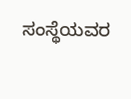ಸಂಸ್ಥೆಯವರ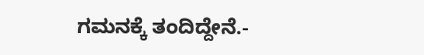ಗಮನಕ್ಕೆ ತಂದಿದ್ದೇನೆ.-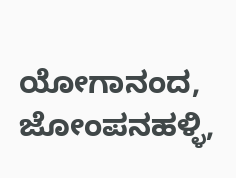ಯೋಗಾನಂದ, ಜೋಂಪನಹಳ್ಳಿ,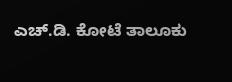ಎಚ್.ಡಿ. ಕೋಟೆ ತಾಲೂಕು